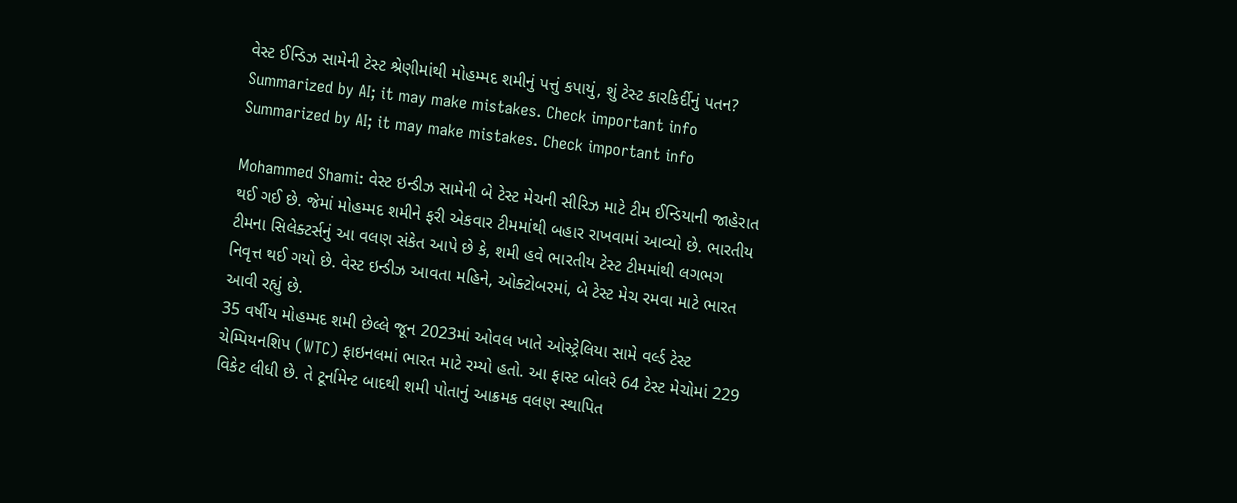વેસ્ટ ઈન્ડિઝ સામેની ટેસ્ટ શ્રેણીમાંથી મોહમ્મદ શમીનું પત્તું કપાયું, શું ટેસ્ટ કારકિર્દીનું પતન?
Summarized by AI; it may make mistakes. Check important info
Summarized by AI; it may make mistakes. Check important info

Mohammed Shami: વેસ્ટ ઇન્ડીઝ સામેની બે ટેસ્ટ મેચની સીરિઝ માટે ટીમ ઈન્ડિયાની જાહેરાત થઈ ગઈ છે. જેમાં મોહમ્મદ શમીને ફરી એકવાર ટીમમાંથી બહાર રાખવામાં આવ્યો છે. ભારતીય ટીમના સિલેક્ટર્સનું આ વલણ સંકેત આપે છે કે, શમી હવે ભારતીય ટેસ્ટ ટીમમાંથી લગભગ નિવૃત્ત થઈ ગયો છે. વેસ્ટ ઇન્ડીઝ આવતા મહિને, ઓક્ટોબરમાં, બે ટેસ્ટ મેચ રમવા માટે ભારત આવી રહ્યું છે.
35 વર્ષીય મોહમ્મદ શમી છેલ્લે જૂન 2023માં ઓવલ ખાતે ઓસ્ટ્રેલિયા સામે વર્લ્ડ ટેસ્ટ ચેમ્પિયનશિપ (WTC) ફાઇનલમાં ભારત માટે રમ્યો હતો. આ ફાસ્ટ બોલરે 64 ટેસ્ટ મેચોમાં 229 વિકેટ લીધી છે. તે ટૂર્નામેન્ટ બાદથી શમી પોતાનું આક્રમક વલણ સ્થાપિત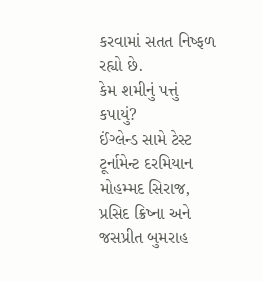કરવામાં સતત નિષ્ફળ રહ્યો છે.
કેમ શમીનું પત્તું કપાયું?
ઈંગ્લેન્ડ સામે ટેસ્ટ ટૂર્નામેન્ટ દરમિયાન મોહમ્મદ સિરાજ, પ્રસિદ ક્રિષ્ના અને જસપ્રીત બુમરાહ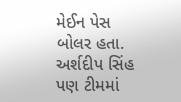મેઈન પેસ બોલર હતા. અર્શદીપ સિંહ પણ ટીમમાં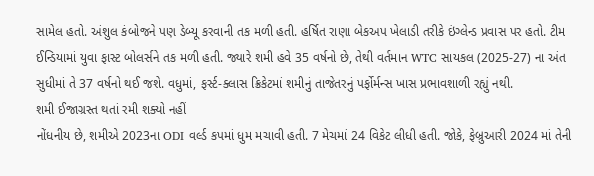સામેલ હતો. અંશુલ કંબોજને પણ ડેબ્યૂ કરવાની તક મળી હતી. હર્ષિત રાણા બેકઅપ ખેલાડી તરીકે ઇંગ્લેન્ડ પ્રવાસ પર હતો. ટીમ ઈન્ડિયામાં યુવા ફાસ્ટ બોલર્સને તક મળી હતી. જ્યારે શમી હવે 35 વર્ષનો છે, તેથી વર્તમાન WTC સાયકલ (2025-27) ના અંત સુધીમાં તે 37 વર્ષનો થઈ જશે. વધુમાં, ફર્સ્ટ-ક્લાસ ક્રિકેટમાં શમીનું તાજેતરનું પર્ફોર્મન્સ ખાસ પ્રભાવશાળી રહ્યું નથી.
શમી ઈજાગ્રસ્ત થતાં રમી શક્યો નહીં
નોંધનીય છે, શમીએ 2023ના ODI વર્લ્ડ કપમાં ધુમ મચાવી હતી. 7 મેચમાં 24 વિકેટ લીધી હતી. જોકે, ફેબ્રુઆરી 2024 માં તેની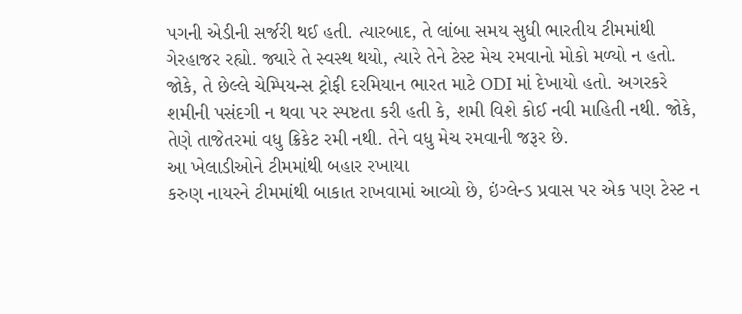પગની એડીની સર્જરી થઈ હતી. ત્યારબાદ, તે લાંબા સમય સુધી ભારતીય ટીમમાંથી ગેરહાજર રહ્યો. જ્યારે તે સ્વસ્થ થયો, ત્યારે તેને ટેસ્ટ મેચ રમવાનો મોકો મળ્યો ન હતો. જોકે, તે છેલ્લે ચેમ્પિયન્સ ટ્રોફી દરમિયાન ભારત માટે ODI માં દેખાયો હતો. અગરકરે શમીની પસંદગી ન થવા પર સ્પષ્ટતા કરી હતી કે, શમી વિશે કોઈ નવી માહિતી નથી. જોકે, તેણે તાજેતરમાં વધુ ક્રિકેટ રમી નથી. તેને વધુ મેચ રમવાની જરૂર છે.
આ ખેલાડીઓને ટીમમાંથી બહાર રખાયા
કરુણ નાયરને ટીમમાંથી બાકાત રાખવામાં આવ્યો છે, ઇંગ્લેન્ડ પ્રવાસ પર એક પણ ટેસ્ટ ન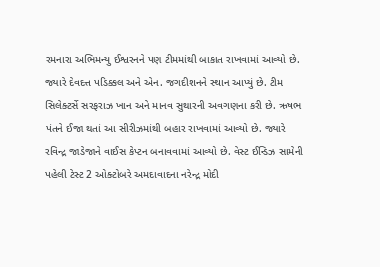રમનારા અભિમન્યુ ઈશ્વરનને પણ ટીમમાંથી બાકાત રાખવામાં આવ્યો છે. જ્યારે દેવદત્ત પડિક્કલ અને એન. જગદીશનને સ્થાન આપ્યું છે. ટીમ સિલેક્ટર્સે સરફરાઝ ખાન અને માનવ સુથારની અવગણના કરી છે. ઋષભ પંતને ઈજા થતાં આ સીરીઝમાંથી બહાર રાખવામાં આવ્યો છે. જ્યારે રવિન્દ્ર જાડેજાને વાઈસ કેપ્ટન બનાવવામાં આવ્યો છે. વેસ્ટ ઈન્ડિઝ સામેની પહેલી ટેસ્ટ 2 ઓક્ટોબરે અમદાવાદના નરેન્દ્ર મોદી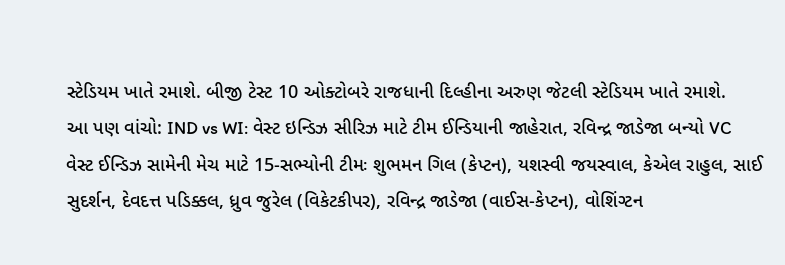સ્ટેડિયમ ખાતે રમાશે. બીજી ટેસ્ટ 10 ઓક્ટોબરે રાજધાની દિલ્હીના અરુણ જેટલી સ્ટેડિયમ ખાતે રમાશે.
આ પણ વાંચો: IND vs WI: વેસ્ટ ઇન્ડિઝ સીરિઝ માટે ટીમ ઈન્ડિયાની જાહેરાત, રવિન્દ્ર જાડેજા બન્યો VC
વેસ્ટ ઈન્ડિઝ સામેની મેચ માટે 15-સભ્યોની ટીમઃ શુભમન ગિલ (કેપ્ટન), યશસ્વી જયસ્વાલ, કેએલ રાહુલ, સાઈ સુદર્શન, દેવદત્ત પડિક્કલ, ધ્રુવ જુરેલ (વિકેટકીપર), રવિન્દ્ર જાડેજા (વાઈસ-કેપ્ટન), વોશિંગ્ટન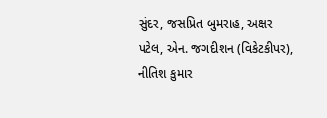સુંદર, જસપ્રિત બુમરાહ, અક્ષર પટેલ, એન. જગદીશન (વિકેટકીપર), નીતિશ કુમાર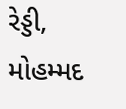રેડ્ડી, મોહમ્મદ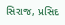સિરાજ, પ્રસિદ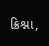ક્રિશ્ના,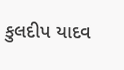કુલદીપ યાદવ